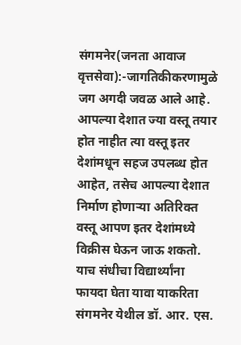संगमनेर(जनता आवाज वृत्तसेवा):-जागतिकीकरणामुळे जग अगदी जवळ आले आहे. आपल्या देशात ज्या वस्तू तयार होत नाहीत त्या वस्तू इतर देशांमधून सहज उपलब्ध होत आहेत, तसेच आपल्या देशात निर्माण होणाऱ्या अतिरिक्त वस्तू आपण इतर देशांमध्ये विक्रीस घेऊन जाऊ शकतो.
याच संधीचा विद्यार्थ्यांना फायदा घेता यावा याकरिता संगमनेर येथील डॉ. आर. एस.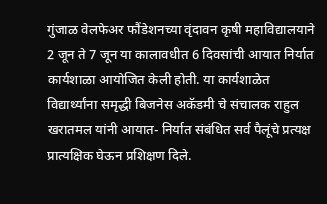गुंजाळ वेलफेअर फौंडेशनच्या वृंदावन कृषी महाविद्यालयाने 2 जून ते 7 जून या कालावधीत 6 दिवसांची आयात निर्यात कार्यशाळा आयोजित केली होती. या कार्यशाळेत विद्यार्थ्यांना समृद्धी बिजनेस अकॅडमी चे संचालक राहुल खरातमल यांनी आयात- निर्यात संबंधित सर्व पैलूंचे प्रत्यक्ष प्रात्यक्षिक घेऊन प्रशिक्षण दिले.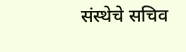संस्थेचे सचिव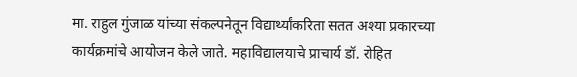मा. राहुल गुंजाळ यांच्या संकल्पनेतून विद्यार्थ्यांकरिता सतत अश्या प्रकारच्या कार्यक्रमांचे आयोजन केले जाते. महाविद्यालयाचे प्राचार्य डॉ. रोहित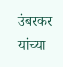उंबरकर यांच्या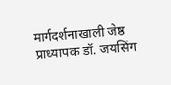मार्गदर्शनाखाली जेष्ठ प्राध्यापक डॉ. जयसिंग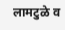लामटुळे व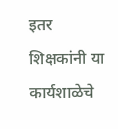इतर शिक्षकांनी या कार्यशाळेचे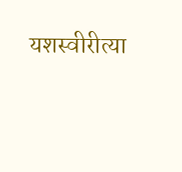यशस्वीरीत्या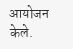आयोजन केले.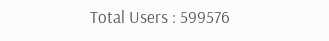Total Users : 599576